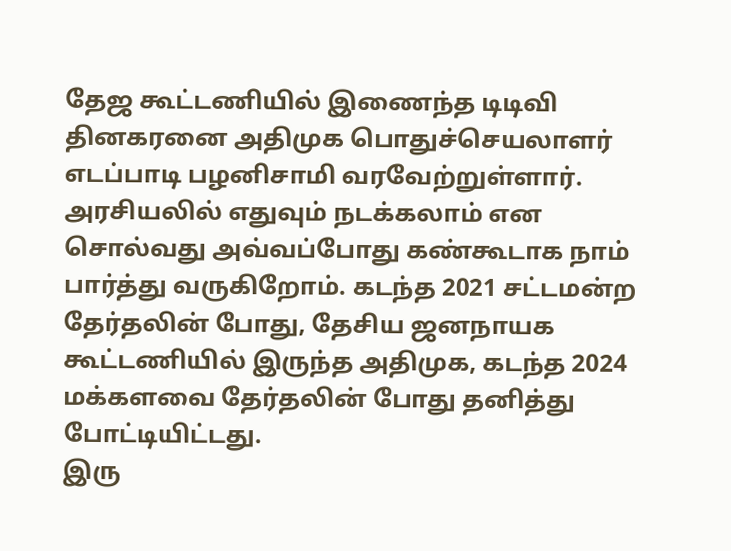தேஜ கூட்டணியில் இணைந்த டிடிவி தினகரனை அதிமுக பொதுச்செயலாளர் எடப்பாடி பழனிசாமி வரவேற்றுள்ளார்.
அரசியலில் எதுவும் நடக்கலாம் என சொல்வது அவ்வப்போது கண்கூடாக நாம் பார்த்து வருகிறோம். கடந்த 2021 சட்டமன்ற தேர்தலின் போது, தேசிய ஜனநாயக கூட்டணியில் இருந்த அதிமுக, கடந்த 2024 மக்களவை தேர்தலின் போது தனித்து போட்டியிட்டது.
இரு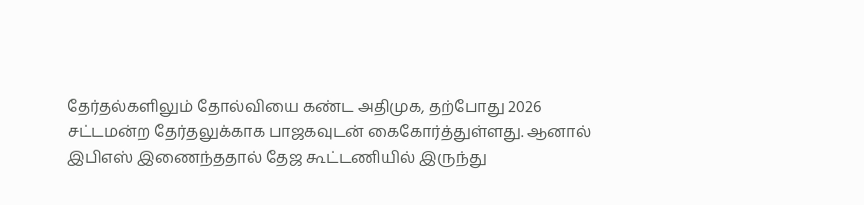தேர்தல்களிலும் தோல்வியை கண்ட அதிமுக, தற்போது 2026 சட்டமன்ற தேர்தலுக்காக பாஜகவுடன் கைகோர்த்துள்ளது. ஆனால் இபிஎஸ் இணைந்ததால் தேஜ கூட்டணியில் இருந்து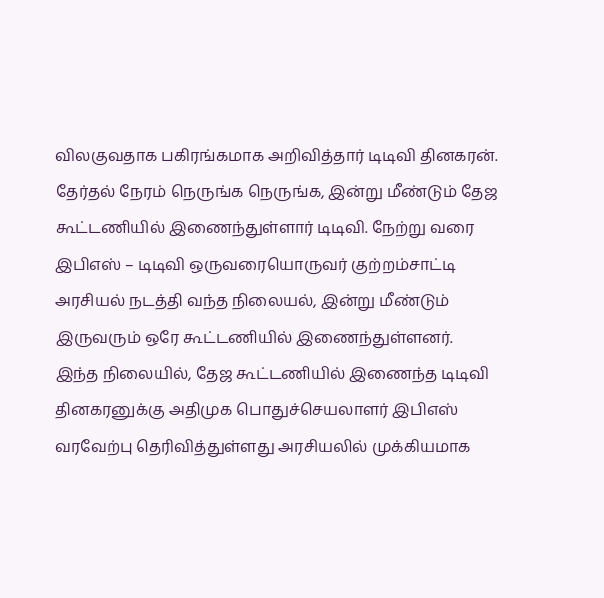விலகுவதாக பகிரங்கமாக அறிவித்தார் டிடிவி தினகரன்.
தேர்தல் நேரம் நெருங்க நெருங்க, இன்று மீண்டும் தேஜ கூட்டணியில் இணைந்துள்ளார் டிடிவி. நேற்று வரை இபிஎஸ் – டிடிவி ஒருவரையொருவர் குற்றம்சாட்டி அரசியல் நடத்தி வந்த நிலையல், இன்று மீண்டும் இருவரும் ஒரே கூட்டணியில் இணைந்துள்ளனர்.
இந்த நிலையில், தேஜ கூட்டணியில் இணைந்த டிடிவி தினகரனுக்கு அதிமுக பொதுச்செயலாளர் இபிஎஸ் வரவேற்பு தெரிவித்துள்ளது அரசியலில் முக்கியமாக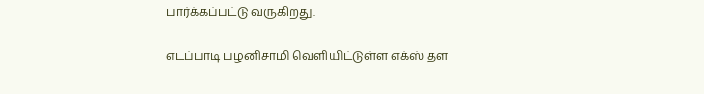பார்க்கப்பட்டு வருகிறது.

எடப்பாடி பழனிசாமி வெளியிட்டுள்ள எக்ஸ் தள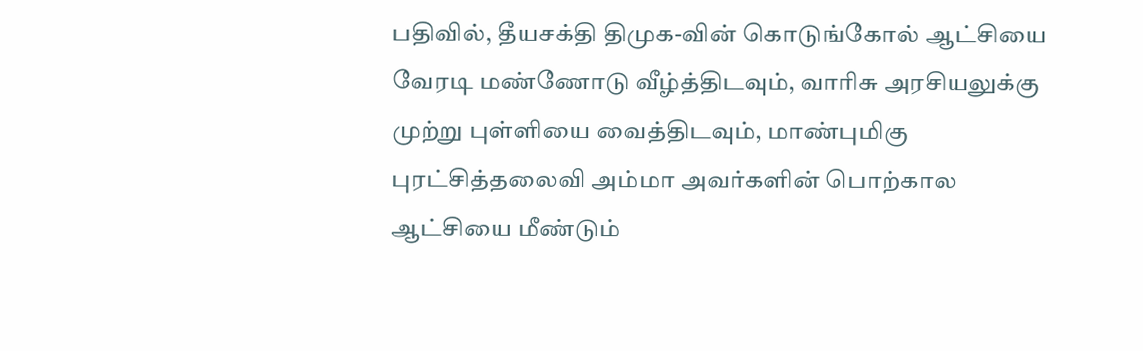பதிவில், தீயசக்தி திமுக-வின் கொடுங்கோல் ஆட்சியை வேரடி மண்ணோடு வீழ்த்திடவும், வாரிசு அரசியலுக்கு முற்று புள்ளியை வைத்திடவும், மாண்புமிகு புரட்சித்தலைவி அம்மா அவர்களின் பொற்கால ஆட்சியை மீண்டும்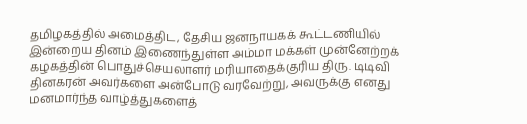தமிழகத்தில் அமைத்திட, தேசிய ஜனநாயகக் கூட்டணியில் இன்றைய தினம் இணைந்துள்ள அம்மா மக்கள் முன்னேற்றக் கழகத்தின் பொதுச்செயலாளர் மரியாதைக்குரிய திரு. டிடிவி தினகரன் அவர்களை அன்போடு வரவேற்று, அவருக்கு எனது மனமார்ந்த வாழ்த்துகளைத்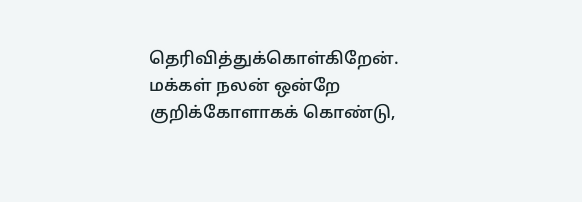தெரிவித்துக்கொள்கிறேன்.
மக்கள் நலன் ஒன்றே குறிக்கோளாகக் கொண்டு,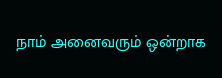நாம் அனைவரும் ஒன்றாக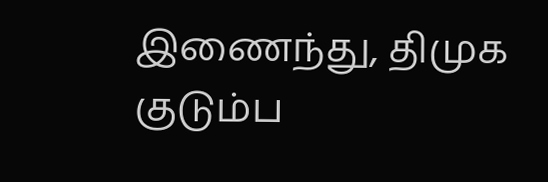இணைந்து, திமுக குடும்ப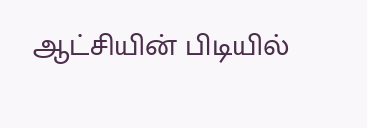ஆட்சியின் பிடியில்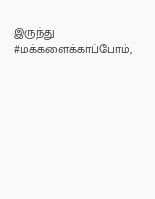இருந்து #மக்களைக்காப்போம்,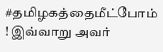#தமிழகத்தைமீட்போம் ! இவ்வாறு அவர்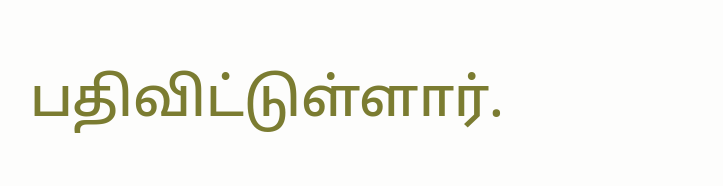பதிவிட்டுள்ளார்.